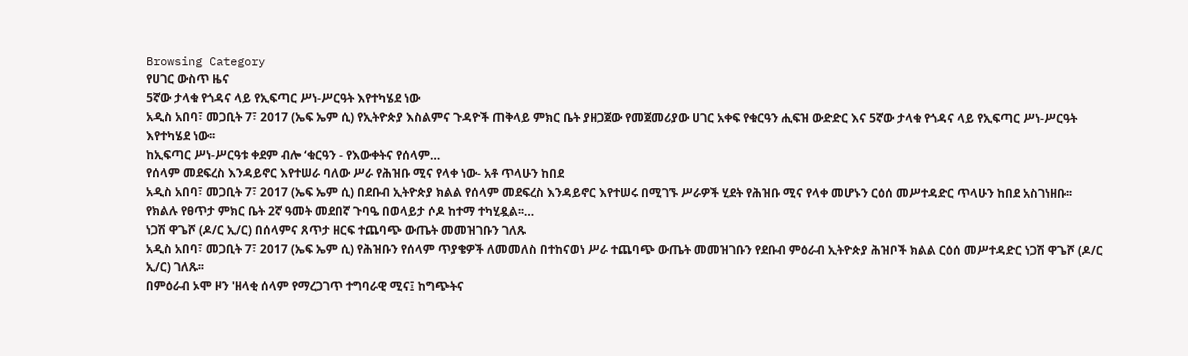Browsing Category
የሀገር ውስጥ ዜና
5ኛው ታላቁ የጎዳና ላይ የኢፍጣር ሥነ-ሥርዓት እየተካሄደ ነው
አዲስ አበባ፣ መጋቢት 7፣ 2017 (ኤፍ ኤም ሲ) የኢትዮጵያ እስልምና ጉዳዮች ጠቅላይ ምክር ቤት ያዘጋጀው የመጀመሪያው ሀገር አቀፍ የቁርዓን ሒፍዝ ውድድር እና 5ኛው ታላቁ የጎዳና ላይ የኢፍጣር ሥነ-ሥርዓት እየተካሄደ ነው፡፡
ከኢፍጣር ሥነ-ሥርዓቱ ቀደም ብሎ ‘ቁርዓን - የእውቀትና የሰላም…
የሰላም መደፍረስ እንዳይኖር እየተሠራ ባለው ሥራ የሕዝቡ ሚና የላቀ ነው- አቶ ጥላሁን ከበደ
አዲስ አበባ፣ መጋቢት 7፣ 2017 (ኤፍ ኤም ሲ) በደቡብ ኢትዮጵያ ክልል የሰላም መደፍረስ እንዳይኖር እየተሠሩ በሚገኙ ሥራዎች ሂደት የሕዝቡ ሚና የላቀ መሆኑን ርዕሰ መሥተዳድር ጥላሁን ከበደ አስገነዘቡ፡፡
የክልሉ የፀጥታ ምክር ቤት 2ኛ ዓመት መደበኛ ጉባዔ በወላይታ ሶዶ ከተማ ተካሂዷል፡፡…
ነጋሽ ዋጌሾ (ዶ/ር ኢ/ር) በሰላምና ጸጥታ ዘርፍ ተጨባጭ ውጤት መመዝገቡን ገለጹ
አዲስ አበባ፣ መጋቢት 7፣ 2017 (ኤፍ ኤም ሲ) የሕዝቡን የሰላም ጥያቄዎች ለመመለስ በተከናወነ ሥራ ተጨባጭ ውጤት መመዝገቡን የደቡብ ምዕራብ ኢትዮጵያ ሕዝቦች ክልል ርዕሰ መሥተዳድር ነጋሽ ዋጌሾ (ዶ/ር ኢ/ር) ገለጹ፡፡
በምዕራብ ኦሞ ዞን 'ዘላቂ ሰላም የማረጋገጥ ተግባራዊ ሚና፤ ከግጭትና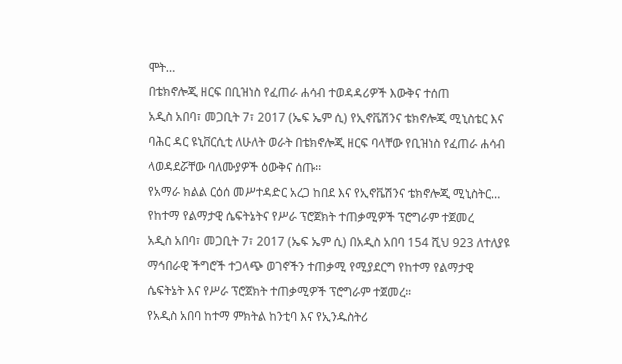ሞት…
በቴክኖሎጂ ዘርፍ በቢዝነስ የፈጠራ ሐሳብ ተወዳዳሪዎች እውቅና ተሰጠ
አዲስ አበባ፣ መጋቢት 7፣ 2017 (ኤፍ ኤም ሲ) የኢኖቬሽንና ቴክኖሎጂ ሚኒስቴር እና ባሕር ዳር ዩኒቨርሲቲ ለሁለት ወራት በቴክኖሎጂ ዘርፍ ባላቸው የቢዝነስ የፈጠራ ሐሳብ ላወዳደሯቸው ባለሙያዎች ዕውቅና ሰጡ፡፡
የአማራ ክልል ርዕሰ መሥተዳድር አረጋ ከበደ እና የኢኖቬሽንና ቴክኖሎጂ ሚኒስትር…
የከተማ የልማታዊ ሴፍትኔትና የሥራ ፕሮጀክት ተጠቃሚዎች ፕሮግራም ተጀመረ
አዲስ አበባ፣ መጋቢት 7፣ 2017 (ኤፍ ኤም ሲ) በአዲስ አበባ 154 ሺህ 923 ለተለያዩ ማኅበራዊ ችግሮች ተጋላጭ ወገኖችን ተጠቃሚ የሚያደርግ የከተማ የልማታዊ ሴፍትኔት እና የሥራ ፕሮጀክት ተጠቃሚዎች ፕሮግራም ተጀመረ።
የአዲስ አበባ ከተማ ምክትል ከንቲባ እና የኢንዱስትሪ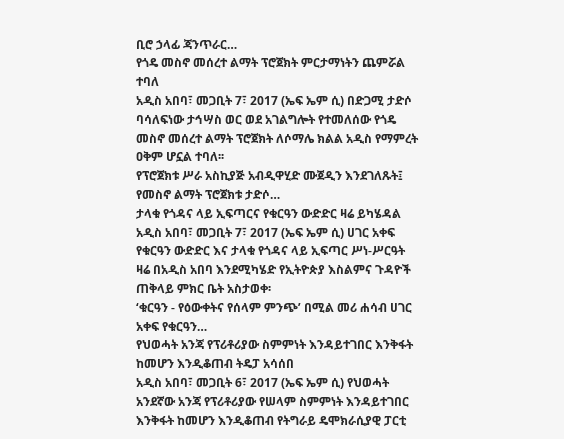ቢሮ ኃላፊ ጃንጥራር…
የጎዴ መስኖ መሰረተ ልማት ፕሮጀክት ምርታማነትን ጨምሯል ተባለ
አዲስ አበባ፣ መጋቢት 7፣ 2017 (ኤፍ ኤም ሲ) በድጋሚ ታድሶ ባሳለፍነው ታኅሣስ ወር ወደ አገልግሎት የተመለሰው የጎዴ መስኖ መሰረተ ልማት ፕሮጀክት ለሶማሌ ክልል አዲስ የማምረት ዐቅም ሆኗል ተባለ፡፡
የፕሮጀክቱ ሥራ አስኪያጅ አብዲዋሂድ ሙጀዲን እንደገለጹት፤ የመስኖ ልማት ፕሮጀክቱ ታድሶ…
ታላቁ የጎዳና ላይ ኢፍጣርና የቁርዓን ውድድር ዛሬ ይካሄዳል
አዲስ አበባ፣ መጋቢት 7፣ 2017 (ኤፍ ኤም ሲ) ሀገር አቀፍ የቁርዓን ውድድር እና ታላቁ የጎዳና ላይ ኢፍጣር ሥነ-ሥርዓት ዛሬ በአዲስ አበባ እንደሚካሄድ የኢትዮጵያ እስልምና ጉዳዮች ጠቅላይ ምክር ቤት አስታወቀ፡
‘ቁርዓን - የዕውቀትና የሰላም ምንጭ’ በሚል መሪ ሐሳብ ሀገር አቀፍ የቁርዓን…
የህወሓት አንጃ የፕሪቶሪያው ስምምነት እንዳይተገበር እንቅፋት ከመሆን እንዲቆጠብ ትዴፓ አሳሰበ
አዲስ አበባ፣ መጋቢት 6፣ 2017 (ኤፍ ኤም ሲ) የህወሓት አንደኛው አንጃ የፕሪቶሪያው የሠላም ስምምነት እንዳይተገበር እንቅፋት ከመሆን እንዲቆጠብ የትግራይ ዴሞክራሲያዊ ፓርቲ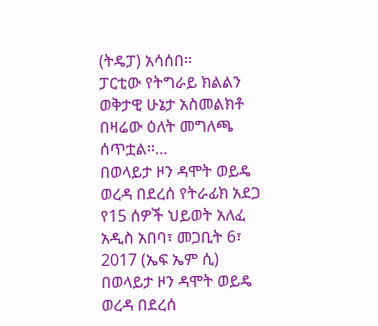(ትዴፓ) አሳሰበ፡፡
ፓርቲው የትግራይ ክልልን ወቅታዊ ሁኔታ አስመልክቶ በዛሬው ዕለት መግለጫ ሰጥቷል፡፡…
በወላይታ ዞን ዳሞት ወይዴ ወረዳ በደረሰ የትራፊክ አደጋ የ15 ሰዎች ህይወት አለፈ
አዲስ አበባ፣ መጋቢት 6፣ 2017 (ኤፍ ኤም ሲ) በወላይታ ዞን ዳሞት ወይዴ ወረዳ በደረሰ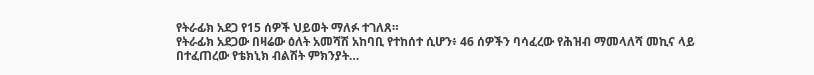የትራፊክ አደጋ የ15 ሰዎች ህይወት ማለፉ ተገለጸ።
የትራፊክ አደጋው በዛሬው ዕለት አመሻሽ አከባቢ የተከሰተ ሲሆን፥ 46 ሰዎችን ባሳፈረው የሕዝብ ማመላለሻ መኪና ላይ በተፈጠረው የቴክኒክ ብልሽት ምክንያት…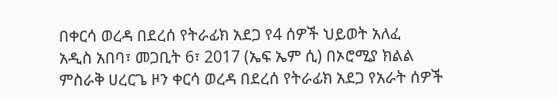በቀርሳ ወረዳ በደረሰ የትራፊክ አደጋ የ4 ሰዎች ህይወት አለፈ
አዲስ አበባ፣ መጋቢት 6፣ 2017 (ኤፍ ኤም ሲ) በኦሮሚያ ክልል ምስራቅ ሀረርጌ ዞን ቀርሳ ወረዳ በደረሰ የትራፊክ አደጋ የአራት ሰዎች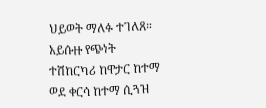ህይወት ማለፉ ተገለጸ።
አይሱዙ የጭነት ተሽከርካሪ ከዋታር ከተማ ወደ ቀርሳ ከተማ ሲጓዝ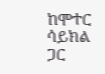ከሞተር ሳይክል ጋር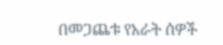በመጋጨቱ የአራት ሰዎች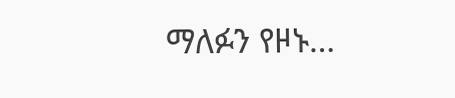ማለፉን የዞኑ…